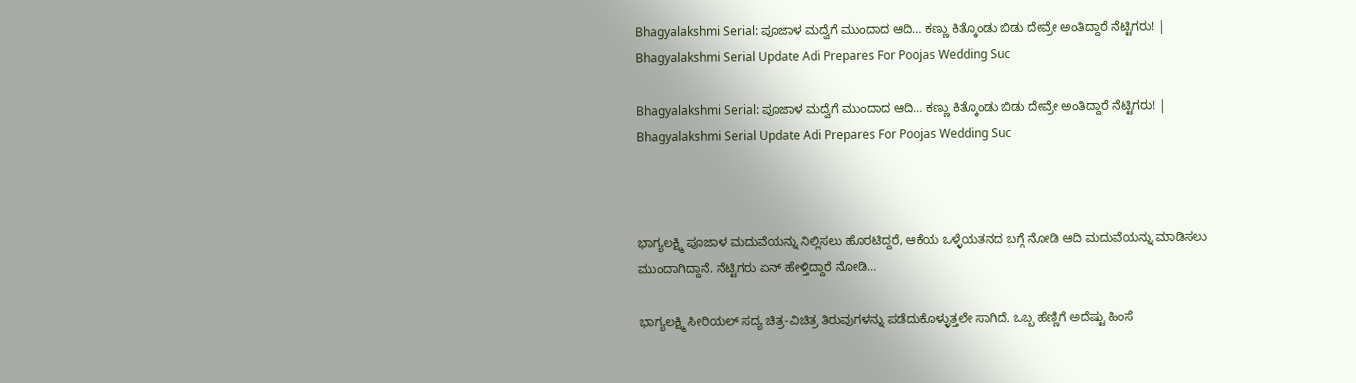Bhagyalakshmi Serial: ಪೂಜಾಳ ಮದ್ವೆಗೆ ಮುಂದಾದ ಆದಿ… ಕಣ್ಣು ಕಿತ್ಕೊಂಡು ಬಿಡು ದೇವ್ರೇ ಅಂತಿದ್ದಾರೆ ನೆಟ್ಟಿಗರು! | Bhagyalakshmi Serial Update Adi Prepares For Poojas Wedding Suc

Bhagyalakshmi Serial: ಪೂಜಾಳ ಮದ್ವೆಗೆ ಮುಂದಾದ ಆದಿ… ಕಣ್ಣು ಕಿತ್ಕೊಂಡು ಬಿಡು ದೇವ್ರೇ ಅಂತಿದ್ದಾರೆ ನೆಟ್ಟಿಗರು! | Bhagyalakshmi Serial Update Adi Prepares For Poojas Wedding Suc



ಭಾಗ್ಯಲಕ್ಷ್ಮಿ ಪೂಜಾಳ ಮದುವೆಯನ್ನು ನಿಲ್ಲಿಸಲು ಹೊರಟಿದ್ದರೆ, ಆಕೆಯ ಒಳ್ಳೆಯತನದ ಬಗ್ಗೆ ನೋಡಿ ಆದಿ ಮದುವೆಯನ್ನು ಮಾಡಿಸಲು ಮುಂದಾಗಿದ್ದಾನೆ. ನೆಟ್ಟಿಗರು ಏನ್ ಹೇಳ್ತಿದ್ದಾರೆ ನೋಡಿ…

ಭಾಗ್ಯಲಕ್ಷ್ಮಿ ಸೀರಿಯಲ್ ಸದ್ಯ ಚಿತ್ರ-ವಿಚಿತ್ರ ತಿರುವುಗಳನ್ನು ಪಡೆದುಕೊಳ್ಳುತ್ತಲೇ ಸಾಗಿದೆ. ಒಬ್ಬ ಹೆಣ್ಣಿಗೆ ಅದೆಷ್ಟು ಹಿಂಸೆ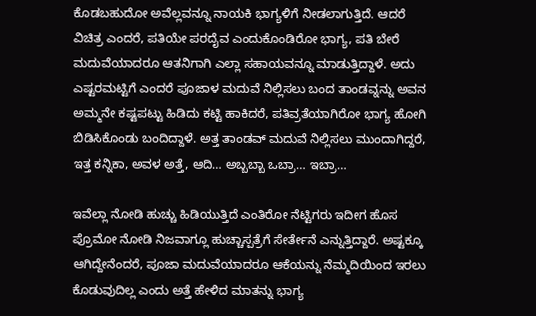ಕೊಡಬಹುದೋ ಅವೆಲ್ಲವನ್ನೂ ನಾಯಕಿ ಭಾಗ್ಯಳಿಗೆ ನೀಡಲಾಗುತ್ತಿದೆ. ಆದರೆ ವಿಚಿತ್ರ ಎಂದರೆ, ಪತಿಯೇ ಪರದೈವ ಎಂದುಕೊಂಡಿರೋ ಭಾಗ್ಯ, ಪತಿ ಬೇರೆ ಮದುವೆಯಾದರೂ ಆತನಿಗಾಗಿ ಎಲ್ಲಾ ಸಹಾಯವನ್ನೂ ಮಾಡುತ್ತಿದ್ದಾಳೆ. ಅದು ಎಷ್ಟರಮಟ್ಟಿಗೆ ಎಂದರೆ ಪೂಜಾಳ ಮದುವೆ ನಿಲ್ಲಿಸಲು ಬಂದ ತಾಂಡವ್ನನ್ನು ಅವನ ಅಮ್ಮನೇ ಕಷ್ಟಪಟ್ಟು ಹಿಡಿದು ಕಟ್ಟಿ ಹಾಕಿದರೆ, ಪತಿವ್ರತೆಯಾಗಿರೋ ಭಾಗ್ಯ ಹೋಗಿ ಬಿಡಿಸಿಕೊಂಡು ಬಂದಿದ್ದಾಳೆ. ಅತ್ತ ತಾಂಡವ್ ಮದುವೆ ನಿಲ್ಲಿಸಲು ಮುಂದಾಗಿದ್ದರೆ, ಇತ್ತ ಕನ್ನಿಕಾ, ಅವಳ ಅತ್ತೆ, ಆದಿ… ಅಬ್ಬಬ್ಬಾ ಒಬ್ರಾ… ಇಬ್ರಾ…

ಇವೆಲ್ಲಾ ನೋಡಿ ಹುಚ್ಚು ಹಿಡಿಯುತ್ತಿದೆ ಎಂತಿರೋ ನೆಟ್ಟಿಗರು ಇದೀಗ ಹೊಸ ಪ್ರೊಮೋ ನೋಡಿ ನಿಜವಾಗ್ಲೂ ಹುಚ್ಚಾಸ್ಪತ್ರೆಗೆ ಸೇರ್ತೇನೆ ಎನ್ನುತ್ತಿದ್ದಾರೆ. ಅಷ್ಟಕ್ಕೂ ಆಗಿದ್ದೇನೆಂದರೆ, ಪೂಜಾ ಮದುವೆಯಾದರೂ ಆಕೆಯನ್ನು ನೆಮ್ಮದಿಯಿಂದ ಇರಲು ಕೊಡುವುದಿಲ್ಲ ಎಂದು ಅತ್ತೆ ಹೇಳಿದ ಮಾತನ್ನು ಭಾಗ್ಯ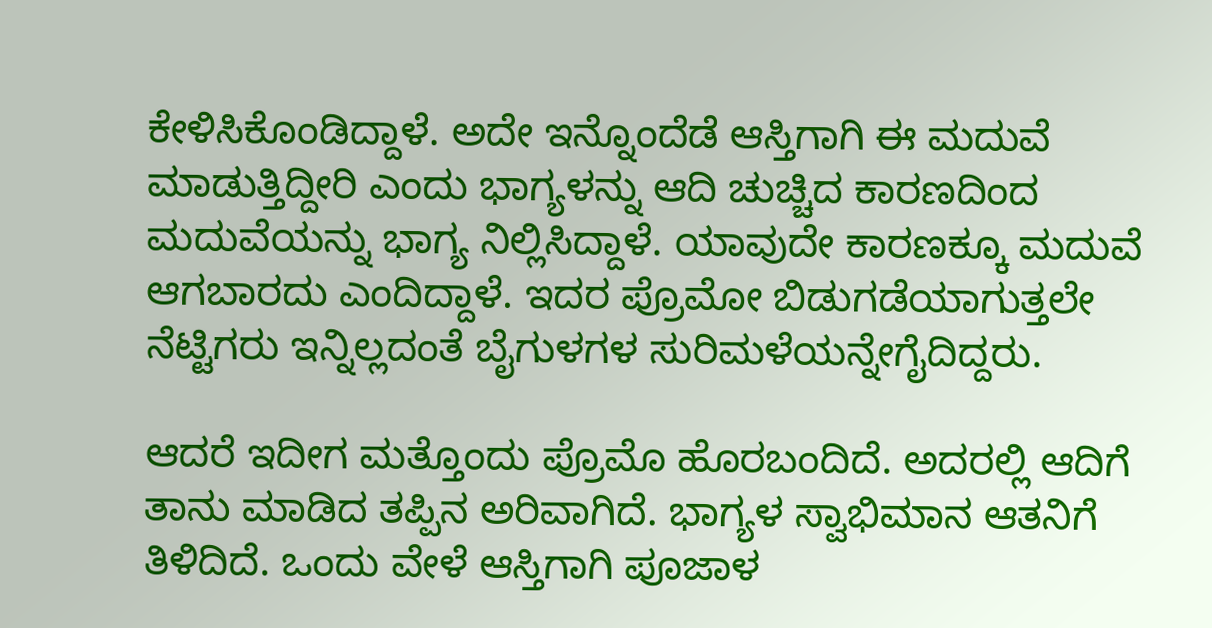ಕೇಳಿಸಿಕೊಂಡಿದ್ದಾಳೆ. ಅದೇ ಇನ್ನೊಂದೆಡೆ ಆಸ್ತಿಗಾಗಿ ಈ ಮದುವೆ ಮಾಡುತ್ತಿದ್ದೀರಿ ಎಂದು ಭಾಗ್ಯಳನ್ನು ಆದಿ ಚುಚ್ಚಿದ ಕಾರಣದಿಂದ ಮದುವೆಯನ್ನು ಭಾಗ್ಯ ನಿಲ್ಲಿಸಿದ್ದಾಳೆ. ಯಾವುದೇ ಕಾರಣಕ್ಕೂ ಮದುವೆ ಆಗಬಾರದು ಎಂದಿದ್ದಾಳೆ. ಇದರ ಪ್ರೊಮೋ ಬಿಡುಗಡೆಯಾಗುತ್ತಲೇ ನೆಟ್ಟಿಗರು ಇನ್ನಿಲ್ಲದಂತೆ ಬೈಗುಳಗಳ ಸುರಿಮಳೆಯನ್ನೇಗೈದಿದ್ದರು.

ಆದರೆ ಇದೀಗ ಮತ್ತೊಂದು ಪ್ರೊಮೊ ಹೊರಬಂದಿದೆ. ಅದರಲ್ಲಿ ಆದಿಗೆ ತಾನು ಮಾಡಿದ ತಪ್ಪಿನ ಅರಿವಾಗಿದೆ. ಭಾಗ್ಯಳ ಸ್ವಾಭಿಮಾನ ಆತನಿಗೆ ತಿಳಿದಿದೆ. ಒಂದು ವೇಳೆ ಆಸ್ತಿಗಾಗಿ ಪೂಜಾಳ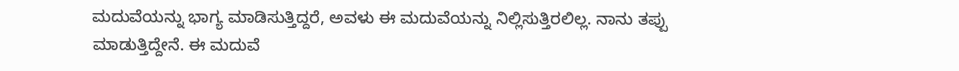ಮದುವೆಯನ್ನು ಭಾಗ್ಯ ಮಾಡಿಸುತ್ತಿದ್ದರೆ, ಅವಳು ಈ ಮದುವೆಯನ್ನು ನಿಲ್ಲಿಸುತ್ತಿರಲಿಲ್ಲ. ನಾನು ತಪ್ಪು ಮಾಡುತ್ತಿದ್ದೇನೆ. ಈ ಮದುವೆ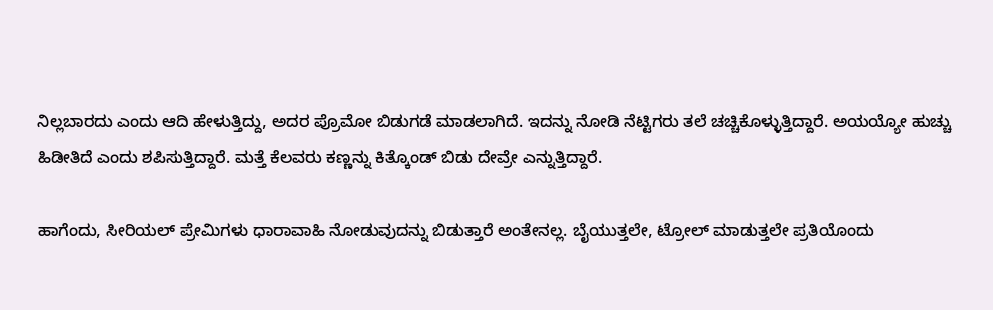ನಿಲ್ಲಬಾರದು ಎಂದು ಆದಿ ಹೇಳುತ್ತಿದ್ದು, ಅದರ ಪ್ರೊಮೋ ಬಿಡುಗಡೆ ಮಾಡಲಾಗಿದೆ. ಇದನ್ನು ನೋಡಿ ನೆಟ್ಟಿಗರು ತಲೆ ಚಚ್ಚಿಕೊಳ್ಳುತ್ತಿದ್ದಾರೆ. ಅಯಯ್ಯೋ ಹುಚ್ಚು ಹಿಡೀತಿದೆ ಎಂದು ಶಪಿಸುತ್ತಿದ್ದಾರೆ. ಮತ್ತೆ ಕೆಲವರು ಕಣ್ಣನ್ನು ಕಿತ್ಕೊಂಡ್ ಬಿಡು ದೇವ್ರೇ ಎನ್ನುತ್ತಿದ್ದಾರೆ.

ಹಾಗೆಂದು, ಸೀರಿಯಲ್ ಪ್ರೇಮಿಗಳು ಧಾರಾವಾಹಿ ನೋಡುವುದನ್ನು ಬಿಡುತ್ತಾರೆ ಅಂತೇನಲ್ಲ. ಬೈಯುತ್ತಲೇ, ಟ್ರೋಲ್ ಮಾಡುತ್ತಲೇ ಪ್ರತಿಯೊಂದು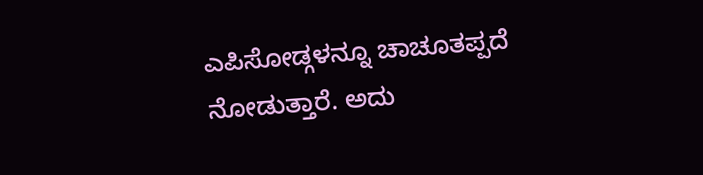ಎಪಿಸೋಡ್ಗಳನ್ನೂ ಚಾಚೂತಪ್ಪದೆ ನೋಡುತ್ತಾರೆ. ಅದು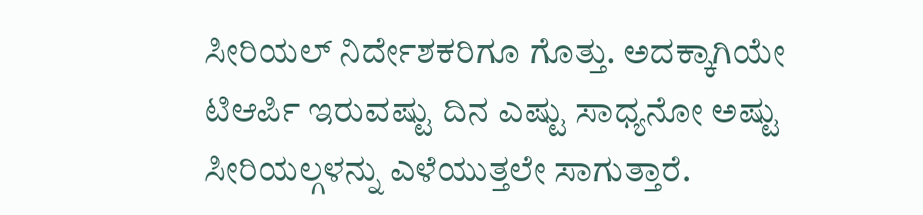ಸೀರಿಯಲ್ ನಿರ್ದೇಶಕರಿಗೂ ಗೊತ್ತು. ಅದಕ್ಕಾಗಿಯೇ ಟಿಆರ್ಪಿ ಇರುವಷ್ಟು ದಿನ ಎಷ್ಟು ಸಾಧ್ಯನೋ ಅಷ್ಟು ಸೀರಿಯಲ್ಗಳನ್ನು ಎಳೆಯುತ್ತಲೇ ಸಾಗುತ್ತಾರೆ.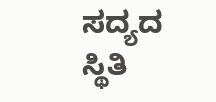ಸದ್ಯದ ಸ್ಥಿತಿ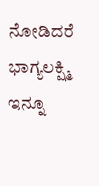ನೋಡಿದರೆ ಭಾಗ್ಯಲಕ್ಷ್ಮಿ ಇನ್ನೂ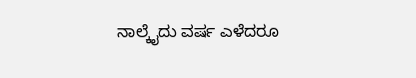ನಾಲ್ಕೈದು ವರ್ಷ ಎಳೆದರೂ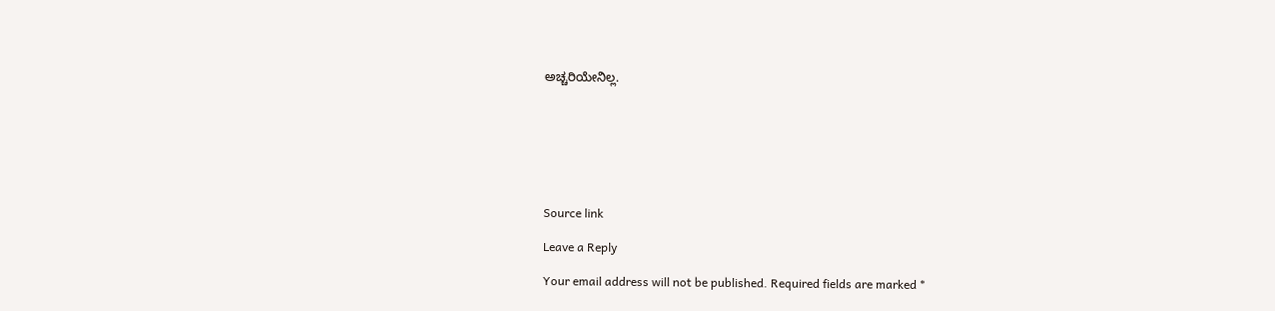ಅಚ್ಚರಿಯೇನಿಲ್ಲ.







Source link

Leave a Reply

Your email address will not be published. Required fields are marked *